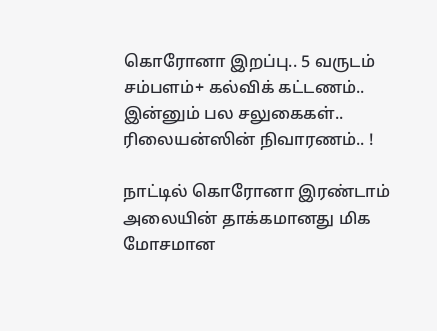கொரோனா இறப்பு.. 5 வருடம் சம்பளம்+ கல்விக் கட்டணம்.. இன்னும் பல சலுகைகள்.. ரிலையன்ஸின் நிவாரணம்.. !

நாட்டில் கொரோனா இரண்டாம் அலையின் தாக்கமானது மிக மோசமான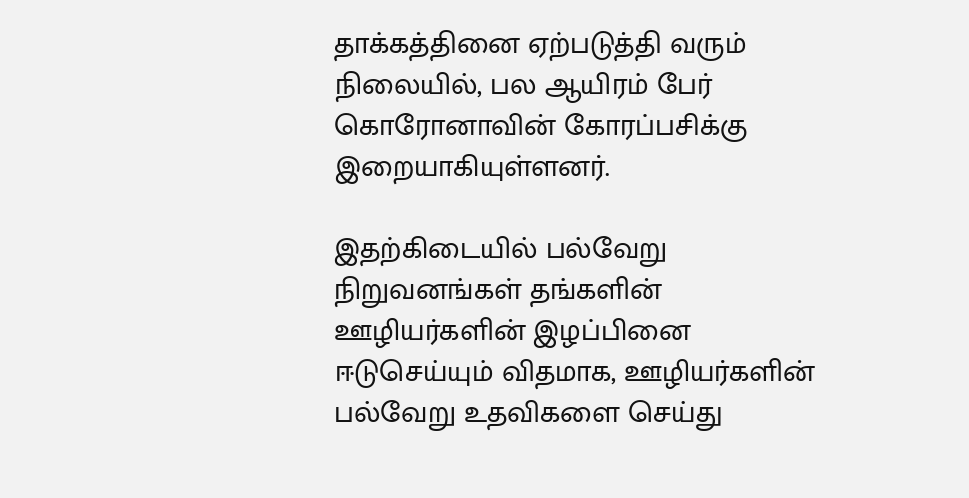தாக்கத்தினை ஏற்படுத்தி வரும் நிலையில், பல ஆயிரம் பேர் கொரோனாவின் கோரப்பசிக்கு இறையாகியுள்ளனர்.

இதற்கிடையில் பல்வேறு நிறுவனங்கள் தங்களின் ஊழியர்களின் இழப்பினை ஈடுசெய்யும் விதமாக, ஊழியர்களின் பல்வேறு உதவிகளை செய்து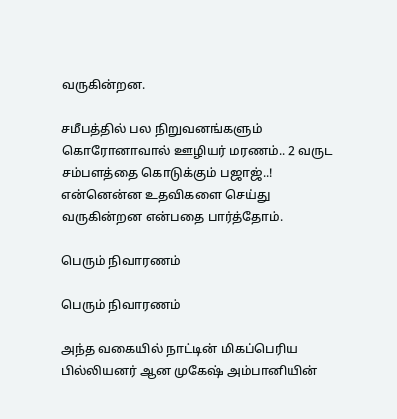வருகின்றன.

சமீபத்தில் பல நிறுவனங்களும் கொரோனாவால் ஊழியர் மரணம்.. 2 வருட சம்பளத்தை கொடுக்கும் பஜாஜ்..! என்னென்ன உதவிகளை செய்து வருகின்றன என்பதை பார்த்தோம்.

பெரும் நிவாரணம்

பெரும் நிவாரணம்

அந்த வகையில் நாட்டின் மிகப்பெரிய பில்லியனர் ஆன முகேஷ் அம்பானியின்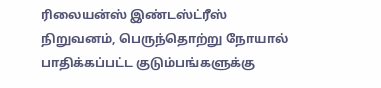ரிலையன்ஸ் இண்டஸ்ட்ரீஸ் நிறுவனம், பெருந்தொற்று நோயால் பாதிக்கப்பட்ட குடும்பங்களுக்கு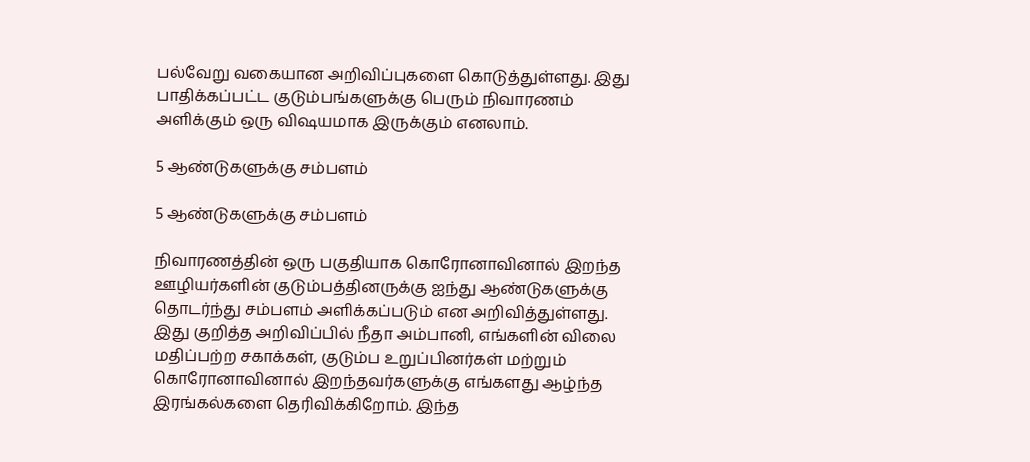பல்வேறு வகையான அறிவிப்புகளை கொடுத்துள்ளது. இது பாதிக்கப்பட்ட குடும்பங்களுக்கு பெரும் நிவாரணம் அளிக்கும் ஒரு விஷயமாக இருக்கும் எனலாம்.

5 ஆண்டுகளுக்கு சம்பளம்

5 ஆண்டுகளுக்கு சம்பளம்

நிவாரணத்தின் ஒரு பகுதியாக கொரோனாவினால் இறந்த ஊழியர்களின் குடும்பத்தினருக்கு ஐந்து ஆண்டுகளுக்கு தொடர்ந்து சம்பளம் அளிக்கப்படும் என அறிவித்துள்ளது. இது குறித்த அறிவிப்பில் நீதா அம்பானி, எங்களின் விலை மதிப்பற்ற சகாக்கள், குடும்ப உறுப்பினர்கள் மற்றும் கொரோனாவினால் இறந்தவர்களுக்கு எங்களது ஆழ்ந்த இரங்கல்களை தெரிவிக்கிறோம். இந்த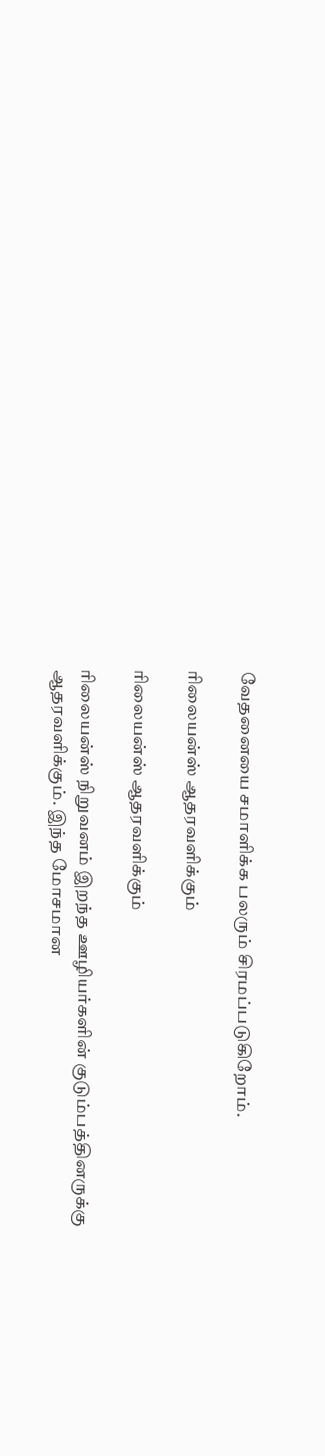வேதனையை சமாளிக்க பலரும் சிரமப்படுகிறோம்.

ரிலையன்ஸ் ஆதரவளிக்கும்

ரிலையன்ஸ் ஆதரவளிக்கும்

ரிலையன்ஸ் நிறுவனம் இறந்த ஊழியர்களின் குடும்பத்தினருக்கு ஆதரவளிக்கும். இந்த மோசமான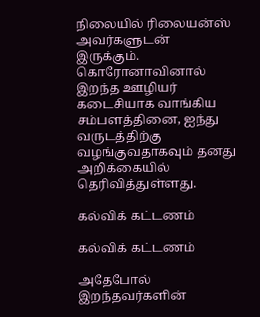நிலையில் ரிலையன்ஸ் அவர்களுடன் இருக்கும். கொரோனாவினால் இறந்த ஊழியர் கடைசியாக வாங்கிய சம்பளத்தினை, ஐந்து வருடத்திற்கு வழங்குவதாகவும் தனது அறிக்கையில் தெரிவித்துள்ளது.

கல்விக் கட்டணம்

கல்விக் கட்டணம்

அதேபோல் இறந்தவர்களின்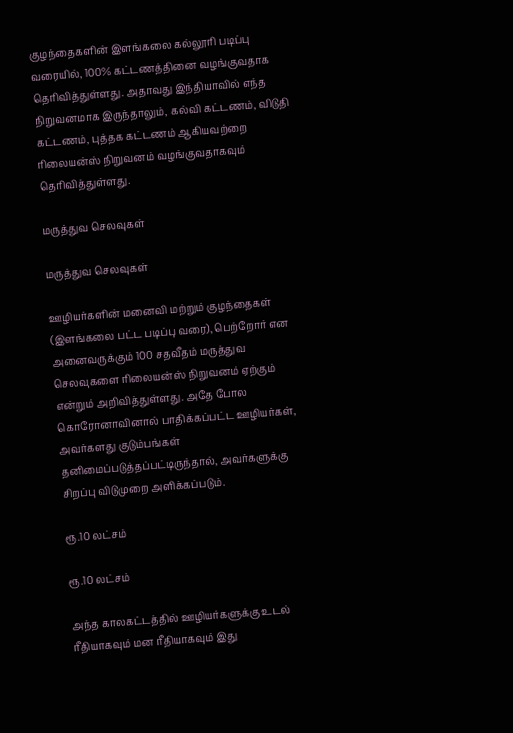குழந்தைகளின் இளங்கலை கல்லூரி படிப்பு வரையில், 100% கட்டணத்தினை வழங்குவதாக தெரிவித்துள்ளது. அதாவது இந்தியாவில் எந்த நிறுவனமாக இருந்தாலும், கல்வி கட்டணம், விடுதி கட்டணம், புத்தக கட்டணம் ஆகியவற்றை ரிலையன்ஸ் நிறுவனம் வழங்குவதாகவும் தெரிவித்துள்ளது.

மருத்துவ செலவுகள்

மருத்துவ செலவுகள்

ஊழியர்களின் மனைவி மற்றும் குழந்தைகள் (இளங்கலை பட்ட படிப்பு வரை), பெற்றோர் என அனைவருக்கும் 100 சதவீதம் மருத்துவ செலவுகளை ரிலையன்ஸ் நிறுவனம் ஏற்கும் என்றும் அறிவித்துள்ளது. அதே போல கொரோனாவினால் பாதிக்கப்பட்ட ஊழியர்கள், அவர்களது குடும்பங்கள் தனிமைப்படுத்தப்பட்டிருந்தால், அவர்களுக்கு சிறப்பு விடுமுறை அளிக்கப்படும்.

ரூ.10 லட்சம்

ரூ.10 லட்சம்

அந்த காலகட்டத்தில் ஊழியர்களுக்கு உடல் ரீதியாகவும் மன ரீதியாகவும் இது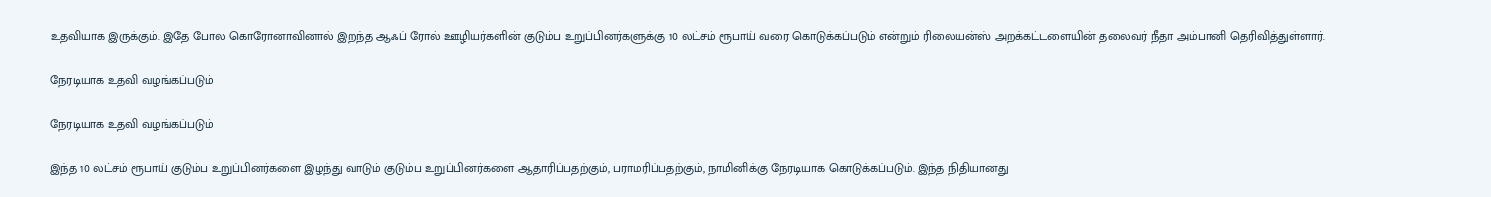உதவியாக இருக்கும். இதே போல கொரோனாவினால் இறந்த ஆஃப் ரோல் ஊழியர்களின் குடும்ப உறுப்பினர்களுக்கு 10 லட்சம் ரூபாய் வரை கொடுக்கப்படும் என்றும் ரிலையன்ஸ் அறக்கட்டளையின் தலைவர் நீதா அம்பானி தெரிவித்துள்ளார்.

நேரடியாக உதவி வழங்கப்படும்

நேரடியாக உதவி வழங்கப்படும்

இந்த 10 லட்சம் ரூபாய் குடும்ப உறுப்பினர்களை இழந்து வாடும் குடும்ப உறுப்பினர்களை ஆதாரிப்பதற்கும், பராமரிப்பதற்கும், நாமினிக்கு நேரடியாக கொடுக்கப்படும். இந்த நிதியானது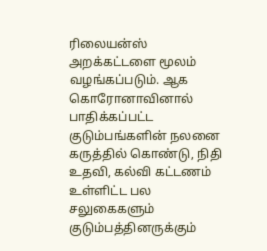ரிலையன்ஸ் அறக்கட்டளை மூலம் வழங்கப்படும். ஆக கொரோனாவினால் பாதிக்கப்பட்ட குடும்பங்களின் நலனை கருத்தில் கொண்டு, நிதி உதவி, கல்வி கட்டணம் உள்ளிட்ட பல சலுகைகளும் குடும்பத்தினருக்கும்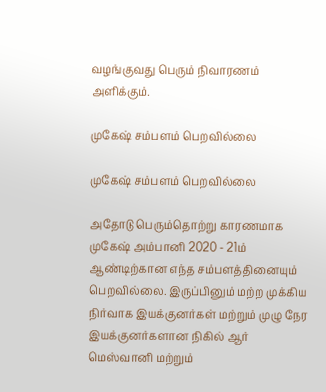வழங்குவது பெரும் நிவாரணம் அளிக்கும்.

முகேஷ் சம்பளம் பெறவில்லை

முகேஷ் சம்பளம் பெறவில்லை

அதோடு பெரும்தொற்று காரணமாக முகேஷ் அம்பானி 2020 - 21ம் ஆண்டிற்கான எந்த சம்பளத்தினையும் பெறவில்லை. இருப்பினும் மற்ற முக்கிய நிர்வாக இயக்குனர்கள் மற்றும் முழு நேர இயக்குனர்களான நிகில் ஆர் மெஸ்வானி மற்றும்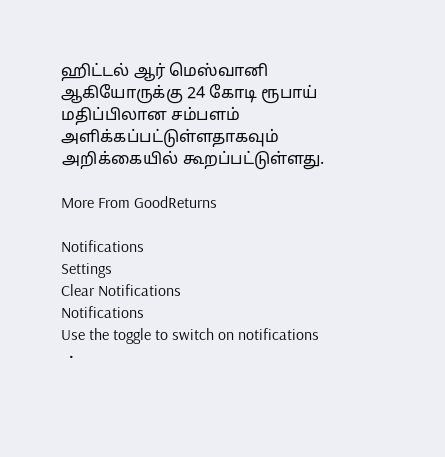ஹிட்டல் ஆர் மெஸ்வானி ஆகியோருக்கு 24 கோடி ரூபாய் மதிப்பிலான சம்பளம் அளிக்கப்பட்டுள்ளதாகவும் அறிக்கையில் கூறப்பட்டுள்ளது.

More From GoodReturns

Notifications
Settings
Clear Notifications
Notifications
Use the toggle to switch on notifications
  •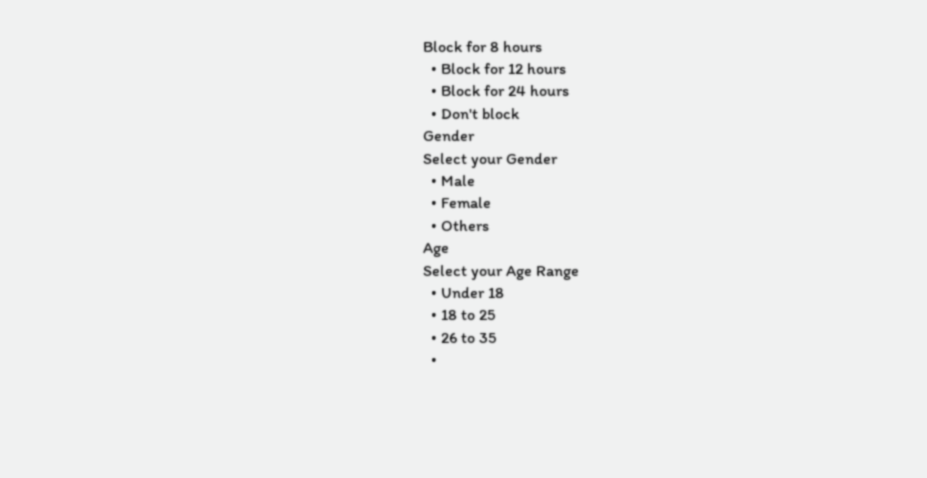Block for 8 hours
  • Block for 12 hours
  • Block for 24 hours
  • Don't block
Gender
Select your Gender
  • Male
  • Female
  • Others
Age
Select your Age Range
  • Under 18
  • 18 to 25
  • 26 to 35
  •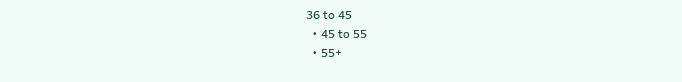36 to 45
  • 45 to 55
  • 55+